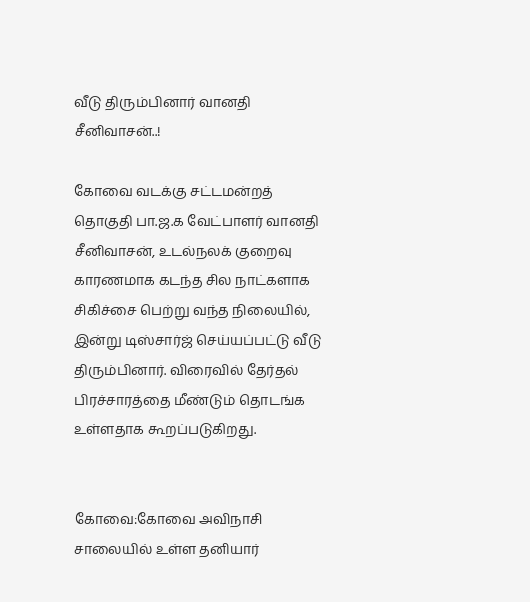வீடு திரும்பினார் வானதி சீனிவாசன்..!

கோவை வடக்கு சட்டமன்றத் தொகுதி பா.ஜ.க வேட்பாளர் வானதி சீனிவாசன், உடல்நலக் குறைவு காரணமாக கடந்த சில நாட்களாக சிகிச்சை பெற்று வந்த நிலையில், இன்று டிஸ்சார்ஜ் செய்யப்பட்டு வீடு திரும்பினார். விரைவில் தேர்தல் பிரச்சாரத்தை மீண்டும் தொடங்க உள்ளதாக கூறப்படுகிறது.


கோவை:கோவை அவிநாசி சாலையில் உள்ள தனியார்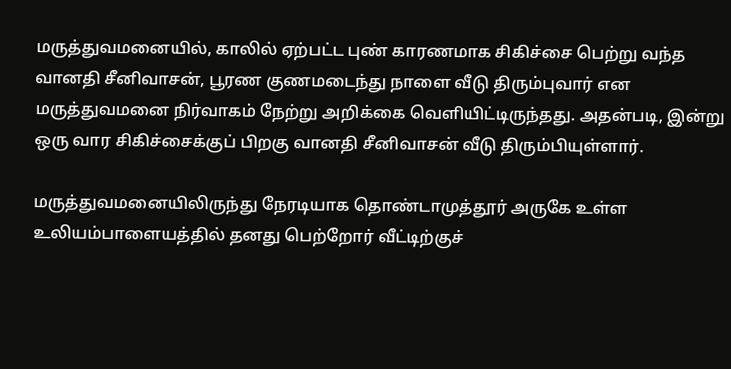மருத்துவமனையில், காலில் ஏற்பட்ட புண் காரணமாக சிகிச்சை பெற்று வந்த வானதி சீனிவாசன், பூரண குணமடைந்து நாளை வீடு திரும்புவார் என மருத்துவமனை நிர்வாகம் நேற்று அறிக்கை வெளியிட்டிருந்தது. அதன்படி, இன்று ஒரு வார சிகிச்சைக்குப் பிறகு வானதி சீனிவாசன் வீடு திரும்பியுள்ளார்.

மருத்துவமனையிலிருந்து நேரடியாக தொண்டாமுத்தூர் அருகே உள்ள உலியம்பாளையத்தில் தனது பெற்றோர் வீட்டிற்குச்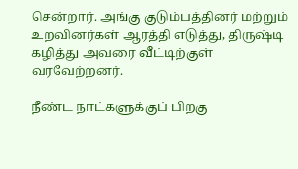சென்றார். அங்கு குடும்பத்தினர் மற்றும் உறவினர்கள் ஆரத்தி எடுத்து, திருஷ்டி கழித்து அவரை வீட்டிற்குள் வரவேற்றனர்.

நீண்ட நாட்களுக்குப் பிறகு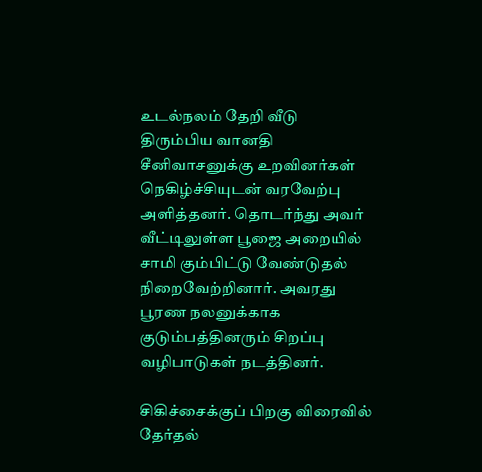உடல்நலம் தேறி வீடு திரும்பிய வானதி சீனிவாசனுக்கு உறவினர்கள் நெகிழ்ச்சியுடன் வரவேற்பு அளித்தனர். தொடர்ந்து அவர் வீட்டிலுள்ள பூஜை அறையில் சாமி கும்பிட்டு வேண்டுதல் நிறைவேற்றினார். அவரது பூரண நலனுக்காக குடும்பத்தினரும் சிறப்பு வழிபாடுகள் நடத்தினர்.

சிகிச்சைக்குப் பிறகு விரைவில் தேர்தல்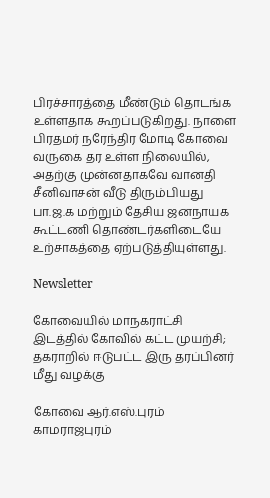பிரச்சாரத்தை மீண்டும் தொடங்க உள்ளதாக கூறப்படுகிறது. நாளை பிரதமர் நரேந்திர மோடி கோவை வருகை தர உள்ள நிலையில், அதற்கு முன்னதாகவே வானதி சீனிவாசன் வீடு திரும்பியது பா.ஜ.க மற்றும் தேசிய ஜனநாயக கூட்டணி தொண்டர்களிடையே உற்சாகத்தை ஏற்படுத்தியுள்ளது.

Newsletter

கோவையில் மாநகராட்சி இடத்தில் கோவில் கட்ட முயற்சி; தகராறில் ஈடுபட்ட இரு தரப்பினர் மீது வழக்கு

கோவை ஆர்.எஸ்.புரம் காமராஜபுரம்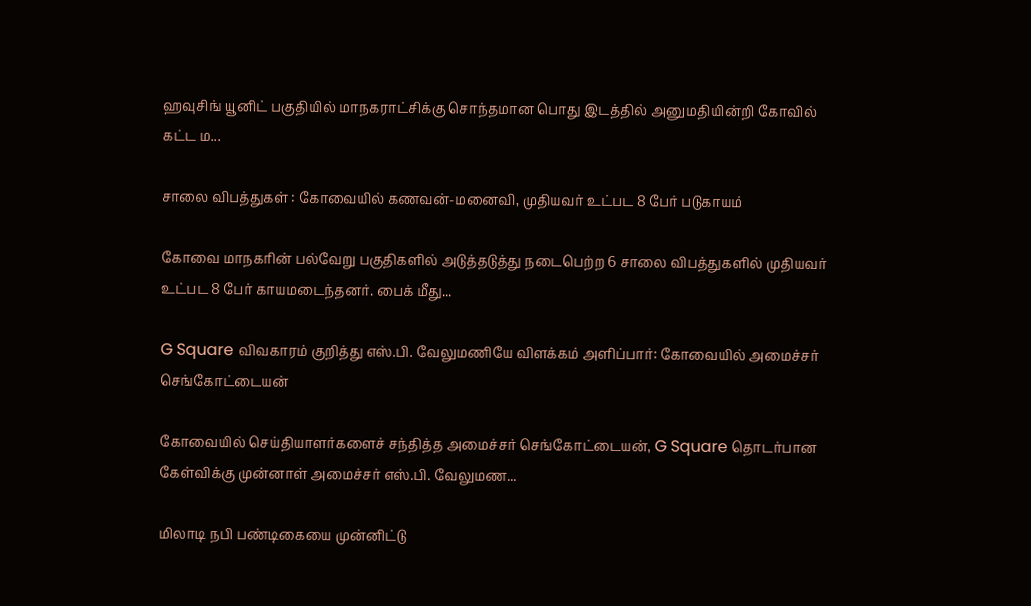ஹவுசிங் யூனிட் பகுதியில் மாநகராட்சிக்கு சொந்தமான பொது இடத்தில் அனுமதியின்றி கோவில் கட்ட ம...

சாலை விபத்துகள் : கோவையில் கணவன்-மனைவி, முதியவர் உட்பட 8 பேர் படுகாயம்

கோவை மாநகரின் பல்வேறு பகுதிகளில் அடுத்தடுத்து நடைபெற்ற 6 சாலை விபத்துகளில் முதியவர் உட்பட 8 பேர் காயமடைந்தனர். பைக் மீது...

G Square விவகாரம் குறித்து எஸ்.பி. வேலுமணியே விளக்கம் அளிப்பார்: கோவையில் அமைச்சர் செங்கோட்டையன்

கோவையில் செய்தியாளர்களைச் சந்தித்த அமைச்சர் செங்கோட்டையன், G Square தொடர்பான கேள்விக்கு முன்னாள் அமைச்சர் எஸ்.பி. வேலுமண...

மிலாடி நபி பண்டிகையை முன்னிட்டு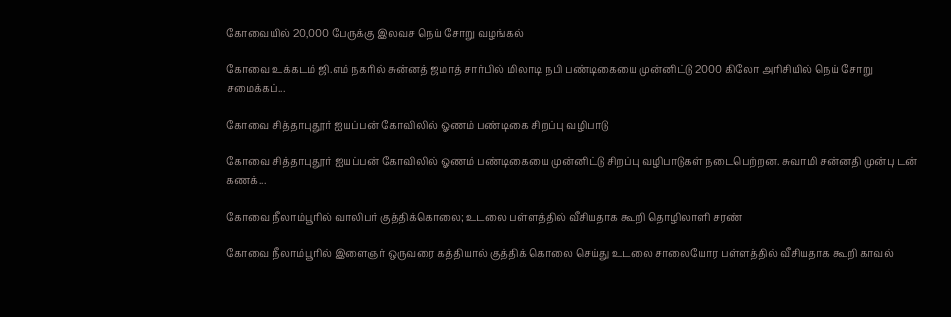கோவையில் 20,000 பேருக்கு இலவச நெய் சோறு வழங்கல்

கோவை உக்கடம் ஜி.எம் நகரில் சுன்னத் ஜமாத் சார்பில் மிலாடி நபி பண்டிகையை முன்னிட்டு 2000 கிலோ அரிசியில் நெய் சோறு சமைக்கப்...

கோவை சித்தாபுதூர் ஐயப்பன் கோவிலில் ஓணம் பண்டிகை சிறப்பு வழிபாடு

கோவை சித்தாபுதூர் ஐயப்பன் கோவிலில் ஓணம் பண்டிகையை முன்னிட்டு சிறப்பு வழிபாடுகள் நடைபெற்றன. சுவாமி சன்னதி முன்பு டன் கணக்...

கோவை நீலாம்பூரில் வாலிபர் குத்திக்கொலை; உடலை பள்ளத்தில் வீசியதாக கூறி தொழிலாளி சரண்

கோவை நீலாம்பூரில் இளைஞர் ஒருவரை கத்தியால் குத்திக் கொலை செய்து உடலை சாலையோர பள்ளத்தில் வீசியதாக கூறி காவல்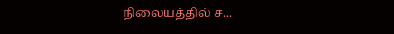நிலையத்தில் ச...